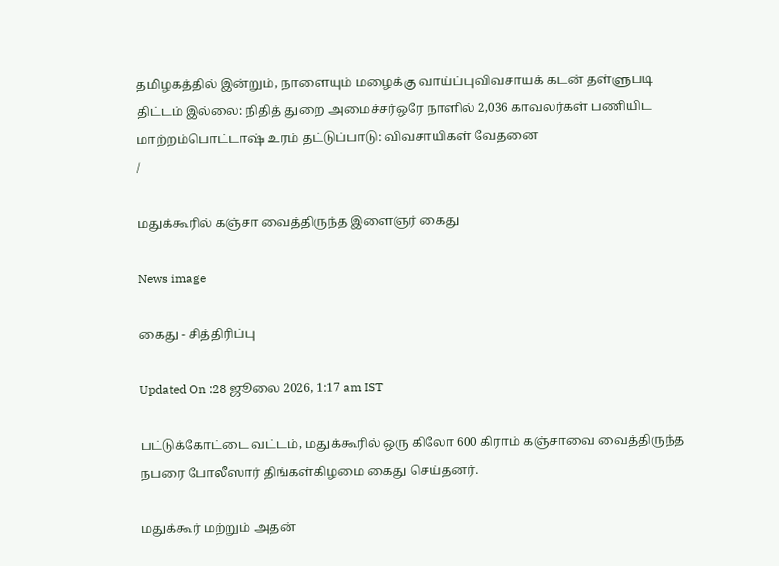தமிழகத்தில் இன்றும், நாளையும் மழைக்கு வாய்ப்புவிவசாயக் கடன் தள்ளுபடி திட்டம் இல்லை: நிதித் துறை அமைச்சர்ஒரே நாளில் 2,036 காவலர்கள் பணியிட மாற்றம்பொட்டாஷ் உரம் தட்டுப்பாடு: விவசாயிகள் வேதனை
/

மதுக்கூரில் கஞ்சா வைத்திருந்த இளைஞர் கைது

News image

கைது - சித்திரிப்பு

Updated On :28 ஜூலை 2026, 1:17 am IST

பட்டுக்கோட்டை வட்டம், மதுக்கூரில் ஒரு கிலோ 600 கிராம் கஞ்சாவை வைத்திருந்த நபரை போலீஸார் திங்கள்கிழமை கைது செய்தனர்.

மதுக்கூர் மற்றும் அதன்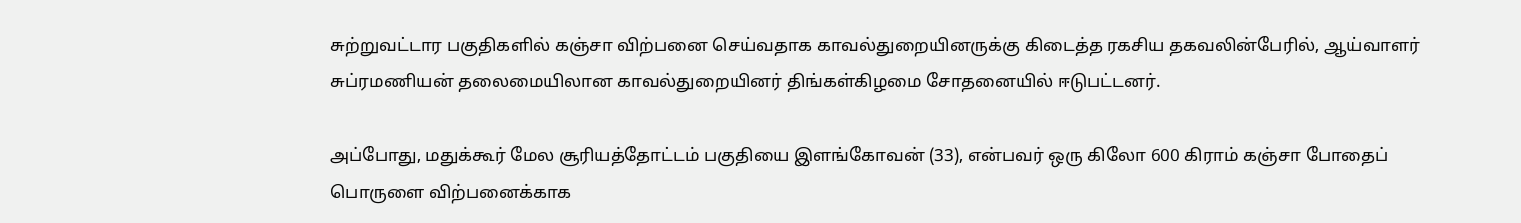சுற்றுவட்டார பகுதிகளில் கஞ்சா விற்பனை செய்வதாக காவல்துறையினருக்கு கிடைத்த ரகசிய தகவலின்பேரில், ஆய்வாளர் சுப்ரமணியன் தலைமையிலான காவல்துறையினர் திங்கள்கிழமை சோதனையில் ஈடுபட்டனர்.

அப்போது, மதுக்கூர் மேல சூரியத்தோட்டம் பகுதியை இளங்கோவன் (33), என்பவர் ஒரு கிலோ 600 கிராம் கஞ்சா போதைப் பொருளை விற்பனைக்காக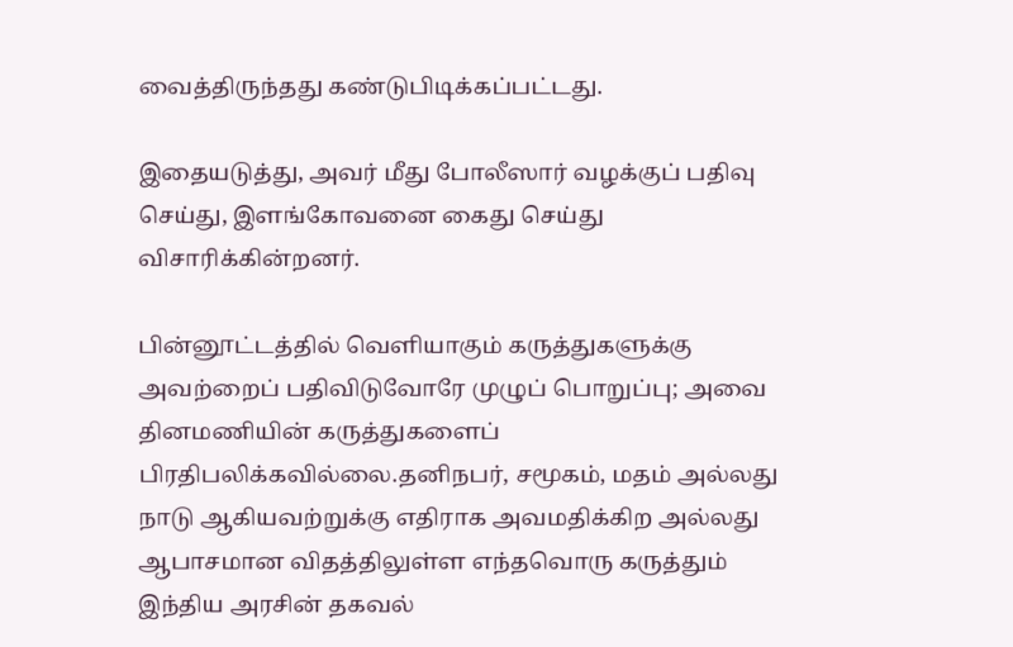வைத்திருந்தது கண்டுபிடிக்கப்பட்டது.

இதையடுத்து, அவர் மீது போலீஸார் வழக்குப் பதிவு செய்து, இளங்கோவனை கைது செய்து விசாரிக்கின்றனர்.

பின்னூட்டத்தில் வெளியாகும் கருத்துகளுக்கு அவற்றைப் பதிவிடுவோரே முழுப் பொறுப்பு; அவை தினமணியின் கருத்துகளைப் பிரதிபலிக்கவில்லை.தனிநபர், சமூகம், மதம் அல்லது நாடு ஆகியவற்றுக்கு எதிராக அவமதிக்கிற அல்லது ஆபாசமான விதத்திலுள்ள எந்தவொரு கருத்தும் இந்திய அரசின் தகவல்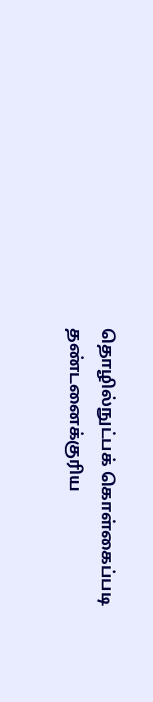தொழில்நுட்பக் கொள்கைப்படி தண்டனைக்குரிய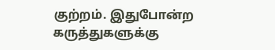குற்றம். இதுபோன்ற கருத்துகளுக்கு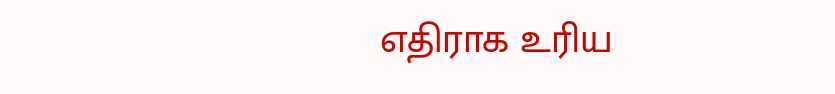எதிராக உரிய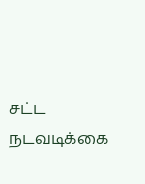சட்ட நடவடிக்கை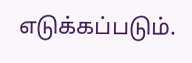எடுக்கப்படும்.